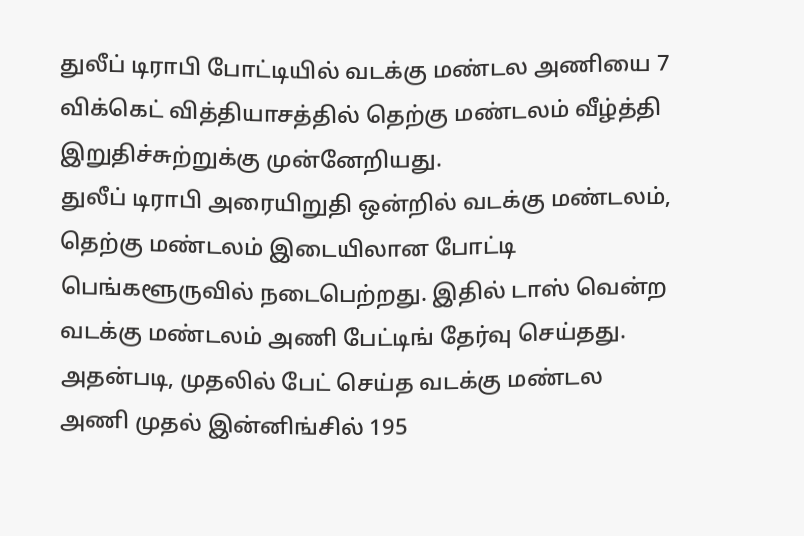துலீப் டிராபி போட்டியில் வடக்கு மண்டல அணியை 7 விக்கெட் வித்தியாசத்தில் தெற்கு மண்டலம் வீழ்த்தி இறுதிச்சுற்றுக்கு முன்னேறியது.
துலீப் டிராபி அரையிறுதி ஒன்றில் வடக்கு மண்டலம், தெற்கு மண்டலம் இடையிலான போட்டி பெங்களூருவில் நடைபெற்றது. இதில் டாஸ் வென்ற வடக்கு மண்டலம் அணி பேட்டிங் தேர்வு செய்தது.
அதன்படி, முதலில் பேட் செய்த வடக்கு மண்டல அணி முதல் இன்னிங்சில் 195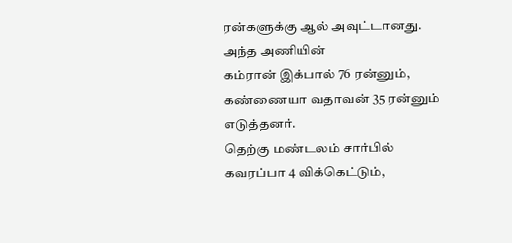ரன்களுக்கு ஆல் அவுட்டானது. அந்த அணியின்
கம்ரான் இக்பால் 76 ரன்னும், கண்ணையா வதாவன் 35 ரன்னும் எடுத்தனர்.
தெற்கு மண்டலம் சார்பில் கவரப்பா 4 விக்கெட்டும்,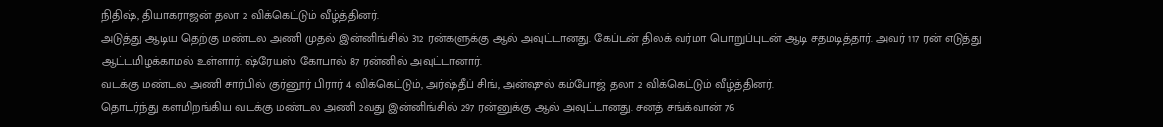நிதிஷ், தியாகராஜன் தலா 2 விக்கெட்டும் வீழ்த்தினர்.
அடுத்து ஆடிய தெற்கு மண்டல அணி முதல் இன்னிங்சில் 312 ரன்களுக்கு ஆல் அவுட்டானது. கேப்டன் திலக் வர்மா பொறுப்புடன் ஆடி சதமடித்தார். அவர் 117 ரன் எடுத்து ஆட்டமிழக்காமல் உள்ளார். ஷ்ரேயஸ் கோபால் 87 ரன்னில் அவுட்டானார்.
வடக்கு மண்டல அணி சார்பில் குர்னூர் பிரார் 4 விக்கெட்டும், அர்ஷ்தீப் சிங், அன்ஷுல் கம்போஜ் தலா 2 விக்கெட்டும் வீழ்த்தினர்.
தொடர்ந்து களமிறங்கிய வடக்கு மண்டல அணி 2வது இன்னிங்சில் 297 ரன்னுக்கு ஆல் அவுட்டானது. சனத் சங்க்வான் 76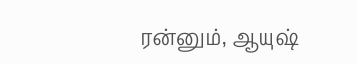ரன்னும், ஆயுஷ்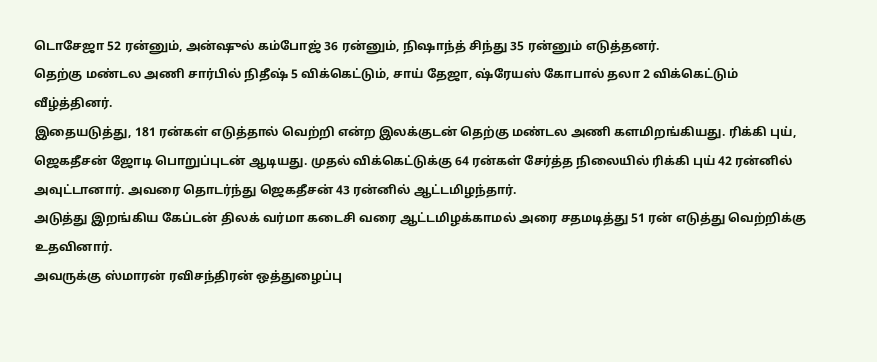டொசேஜா 52 ரன்னும், அன்ஷுல் கம்போஜ் 36 ரன்னும், நிஷாந்த் சிந்து 35 ரன்னும் எடுத்தனர்.
தெற்கு மண்டல அணி சார்பில் நிதீஷ் 5 விக்கெட்டும், சாய் தேஜா, ஷ்ரேயஸ் கோபால் தலா 2 விக்கெட்டும் வீழ்த்தினர்.
இதையடுத்து, 181 ரன்கள் எடுத்தால் வெற்றி என்ற இலக்குடன் தெற்கு மண்டல அணி களமிறங்கியது. ரிக்கி புய், ஜெகதீசன் ஜோடி பொறுப்புடன் ஆடியது. முதல் விக்கெட்டுக்கு 64 ரன்கள் சேர்த்த நிலையில் ரிக்கி புய் 42 ரன்னில் அவுட்டானார். அவரை தொடர்ந்து ஜெகதீசன் 43 ரன்னில் ஆட்டமிழந்தார்.
அடுத்து இறங்கிய கேப்டன் திலக் வர்மா கடைசி வரை ஆட்டமிழக்காமல் அரை சதமடித்து 51 ரன் எடுத்து வெற்றிக்கு உதவினார்.
அவருக்கு ஸ்மாரன் ரவிசந்திரன் ஒத்துழைப்பு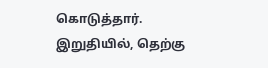கொடுத்தார்.
இறுதியில், தெற்கு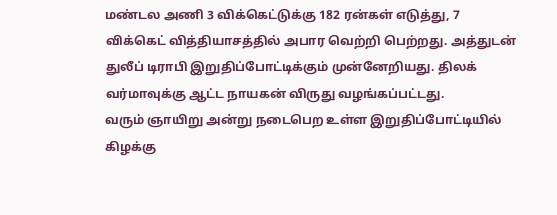மண்டல அணி 3 விக்கெட்டுக்கு 182 ரன்கள் எடுத்து, 7 விக்கெட் வித்தியாசத்தில் அபார வெற்றி பெற்றது. அத்துடன் துலீப் டிராபி இறுதிப்போட்டிக்கும் முன்னேறியது. திலக் வர்மாவுக்கு ஆட்ட நாயகன் விருது வழங்கப்பட்டது.
வரும் ஞாயிறு அன்று நடைபெற உள்ள இறுதிப்போட்டியில் கிழக்கு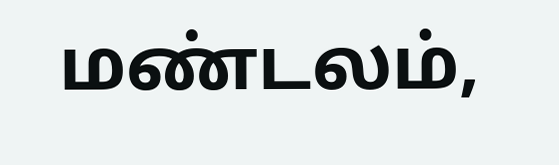மண்டலம்,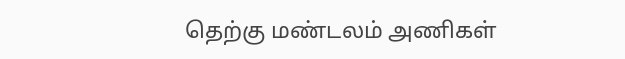தெற்கு மண்டலம் அணிகள்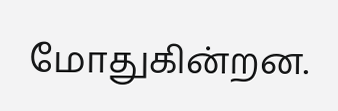மோதுகின்றன.